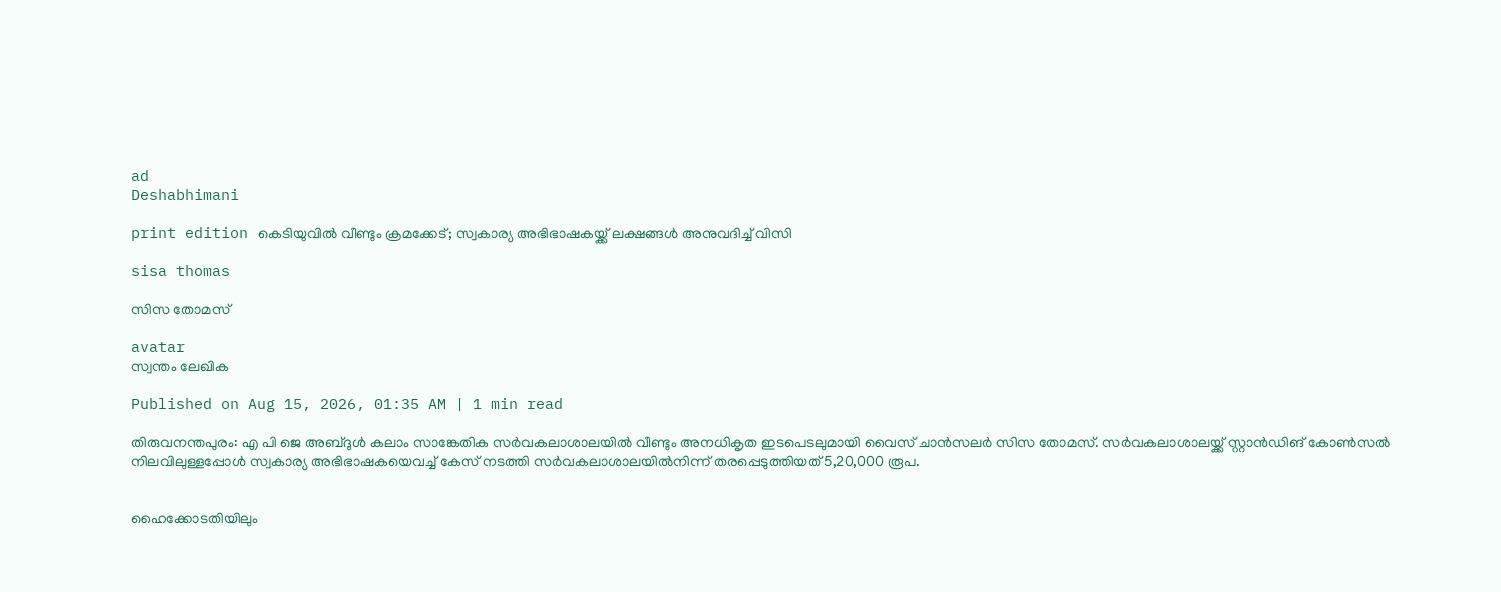ad
Deshabhimani

print edition കെടിയുവിൽ വീണ്ടും ക്രമക്കേട്‌; സ്വകാര്യ അഭിഭാഷകയ്ക്ക്‌ ലക്ഷങ്ങൾ അനുവദിച്ച്‌ വിസി

sisa thomas

സിസ തോമസ്‌

avatar
സ്വന്തം ലേഖിക

Published on Aug 15, 2026, 01:35 AM | 1 min read

തിരുവനന്തപുരം: എ പി ജെ അബ്‌ദുൾ കലാം സാങ്കേതിക സർവകലാശാലയിൽ വീണ്ടും അനധികൃത ഇടപെടലുമായി വൈസ്‌ ചാൻസലർ സിസ തോമസ്‌. സർവകലാശാലയ്ക്ക്‌ സ്റ്റാൻഡിങ്‌ കോൺസൽ നിലവിലുള്ളപ്പോൾ സ്വകാര്യ അഭിഭാഷകയെവച്ച്‌ കേസ്‌ നടത്തി സർവകലാശാലയിൽനിന്ന്‌ തരപ്പെടുത്തിയത്‌ 5,20,000 രൂപ.


ഹൈക്കോടതിയിലും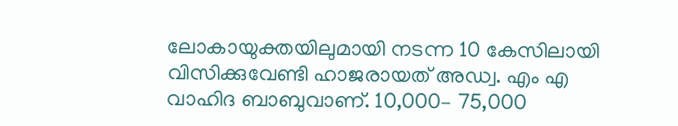ലോകായുക്തയിലുമായി നടന്ന 10 കേസിലായി വിസിക്കുവേണ്ടി ഹാജരായത്‌ അഡ്വ. എം എ വാഹിദ ബാബുവാണ്‌. 10,000– 75,000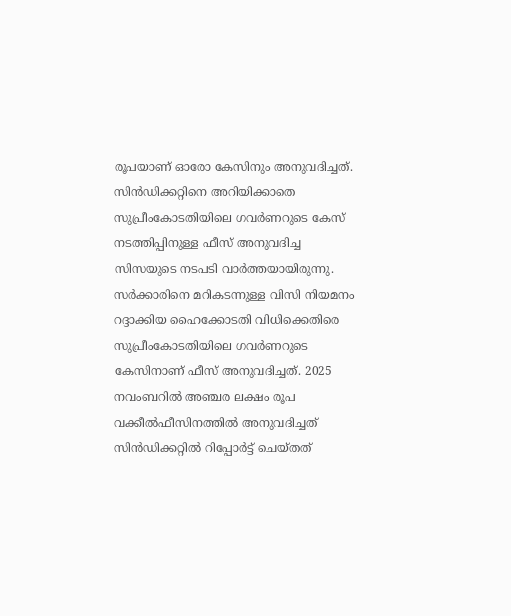രൂപയാണ്‌ ഓരോ കേസിനും അനുവദിച്ചത്‌. സിൻഡിക്കറ്റിനെ അറിയിക്കാതെ സുപ്രീംകോടതിയിലെ ഗവർണറുടെ കേസ്‌ നടത്തിപ്പിനുള്ള ഫീസ്‌ അനുവദിച്ച സിസയുടെ നടപടി വാർത്തയായിരുന്നു. സർക്കാരിനെ മറികടന്നുള്ള വിസി നിയമനം റദ്ദാക്കിയ ഹൈക്കോടതി വിധിക്കെതിരെ സുപ്രീംകോടതിയിലെ ഗവർണറുടെ കേസിനാണ്‌ ഫീസ്‌ അനുവദിച്ചത്‌. 2025 നവംബറിൽ അഞ്ചര ലക്ഷം രൂപ വക്കീൽഫീസിനത്തിൽ അനുവദിച്ചത്‌ സിൻഡിക്കറ്റിൽ റിപ്പോർട്ട്‌ ചെയ്‌തത്‌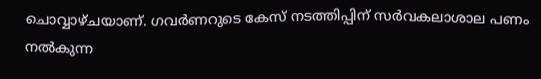ചൊവ്വാഴ്‌ചയാണ്‌. ഗവർണറുടെ കേസ്‌ നടത്തിപ്പിന്‌ സർവകലാശാല പണം നൽകുന്ന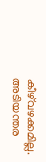കീഴ്‌വഴക്കമില്ല. അടിയന്തര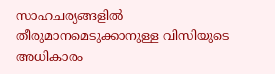സാഹചര്യങ്ങളിൽ തീരുമാനമെടുക്കാനുള്ള വിസിയുടെ അധികാരം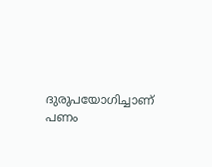ദുരുപയോഗിച്ചാണ്‌ പണം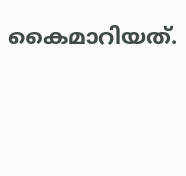കൈമാറിയത്‌.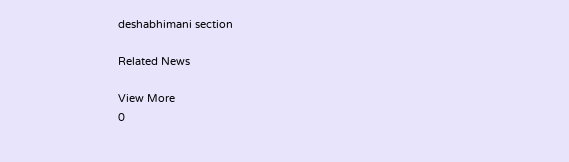deshabhimani section

Related News

View More
0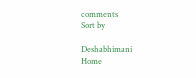comments
Sort by

Deshabhimani
Home